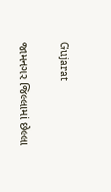Gujarat

જામનગર જિલ્લામાં છેલ્લા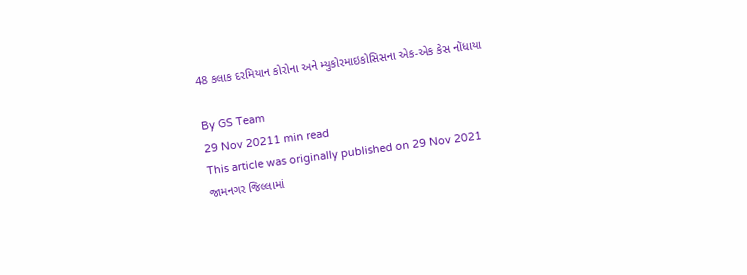48 કલાક દરમિયાન કોરોના અને મ્યુકોરમાઇકોસિસના એક-એક કેસ નોંધાયા

By GS Team
29 Nov 20211 min read
This article was originally published on 29 Nov 2021
જામનગર જિલ્લામાં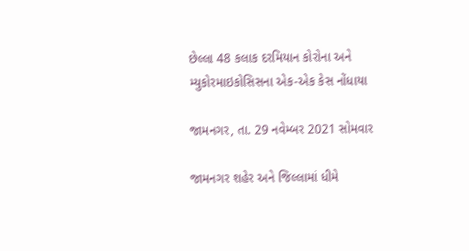છેલ્લા 48 કલાક દરમિયાન કોરોના અને મ્યુકોરમાઇકોસિસના એક-એક કેસ નોંધાયા

જામનગર, તા. 29 નવેમ્બર 2021 સોમવાર

જામનગર શહેર અને જિલ્લામાં ધીમે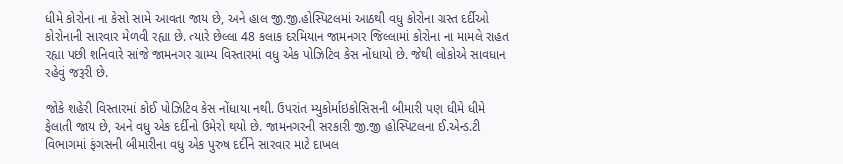ધીમે કોરોના ના કેસો સામે આવતા જાય છે, અને હાલ જી.જી.હોસ્પિટલમાં આઠથી વધુ કોરોના ગ્રસ્ત દર્દીઓ કોરોનાની સારવાર મેળવી રહ્યા છે. ત્યારે છેલ્લા 48 કલાક દરમિયાન જામનગર જિલ્લામાં કોરોના ના મામલે રાહત રહ્યા પછી શનિવારે સાંજે જામનગર ગ્રામ્ય વિસ્તારમાં વધુ એક પોઝિટિવ કેસ નોંધાયો છે. જેથી લોકોએ સાવધાન રહેવું જરૂરી છે.

જોકે શહેરી વિસ્તારમાં કોઈ પોઝિટિવ કેસ નોંધાયા નથી. ઉપરાંત મ્યુકોર્માઇકોસિસની બીમારી પણ ધીમે ધીમે ફેલાતી જાય છે, અને વધુ એક દર્દીનો ઉમેરો થયો છે. જામનગરની સરકારી જી.જી હોસ્પિટલના ઈ.એન્ડ.ટી વિભાગમાં ફંગસની બીમારીના વધુ એક પુરુષ દર્દીને સારવાર માટે દાખલ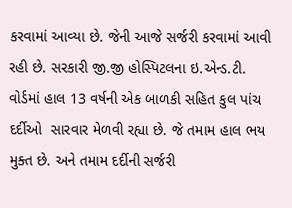કરવામાં આવ્યા છે. જેની આજે સર્જરી કરવામાં આવી રહી છે. સરકારી જી.જી હોસ્પિટલના ઇ.એન્ડ.ટી. વોર્ડમાં હાલ 13 વર્ષની એક બાળકી સહિત કુલ પાંચ દર્દીઓ  સારવાર મેળવી રહ્યા છે. જે તમામ હાલ ભય મુક્ત છે. અને તમામ દર્દીની સર્જરી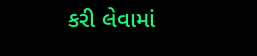કરી લેવામાં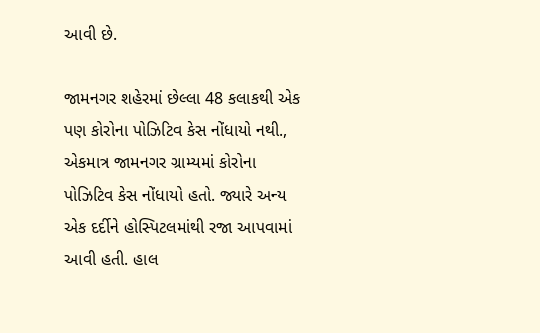આવી છે.

જામનગર શહેરમાં છેલ્લા 48 કલાકથી એક પણ કોરોના પોઝિટિવ કેસ નોંધાયો નથી., એકમાત્ર જામનગર ગ્રામ્યમાં કોરોના પોઝિટિવ કેસ નોંધાયો હતો. જ્યારે અન્ય એક દર્દીને હોસ્પિટલમાંથી રજા આપવામાં આવી હતી. હાલ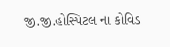જી.જી.હોસ્પિટલ ના કોવિડ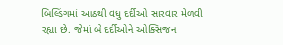બિલ્ડિંગમાં આઠથી વધુ દર્દીઓ સારવાર મેળવી રહ્યા છે. જેમાં બે દર્દીઓને ઓક્સિજન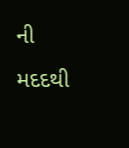ની મદદથી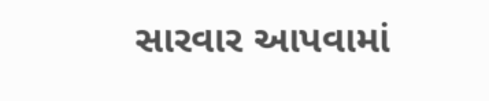સારવાર આપવામાં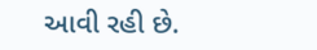આવી રહી છે.